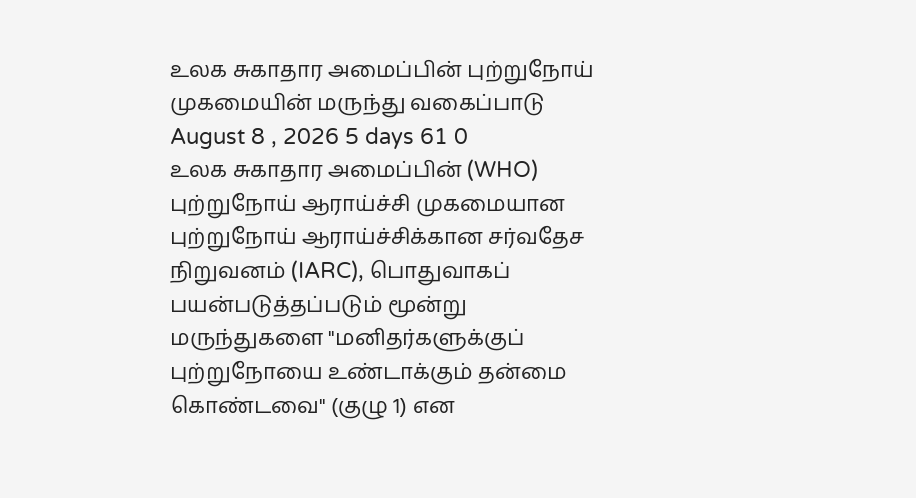உலக சுகாதார அமைப்பின் புற்றுநோய் முகமையின் மருந்து வகைப்பாடு
August 8 , 2026 5 days 61 0
உலக சுகாதார அமைப்பின் (WHO) புற்றுநோய் ஆராய்ச்சி முகமையான புற்றுநோய் ஆராய்ச்சிக்கான சர்வதேச நிறுவனம் (IARC), பொதுவாகப் பயன்படுத்தப்படும் மூன்று மருந்துகளை "மனிதர்களுக்குப் புற்றுநோயை உண்டாக்கும் தன்மை கொண்டவை" (குழு 1) என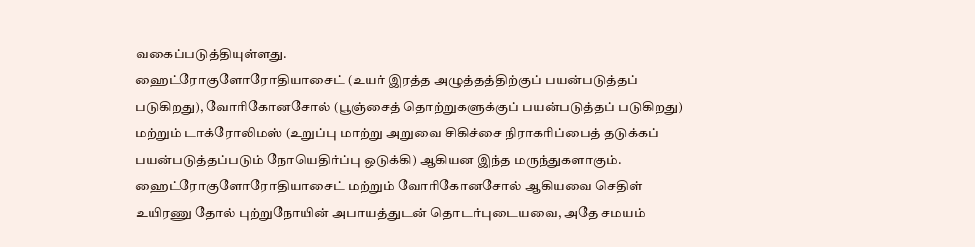வகைப்படுத்தியுள்ளது.
ஹைட்ரோகுளோரோதியாசைட் (உயர் இரத்த அழுத்தத்திற்குப் பயன்படுத்தப் படுகிறது), வோரிகோனசோல் (பூஞ்சைத் தொற்றுகளுக்குப் பயன்படுத்தப் படுகிறது) மற்றும் டாக்ரோலிமஸ் (உறுப்பு மாற்று அறுவை சிகிச்சை நிராகரிப்பைத் தடுக்கப் பயன்படுத்தப்படும் நோயெதிர்ப்பு ஒடுக்கி) ஆகியன இந்த மருந்துகளாகும்.
ஹைட்ரோகுளோரோதியாசைட் மற்றும் வோரிகோனசோல் ஆகியவை செதிள் உயிரணு தோல் புற்றுநோயின் அபாயத்துடன் தொடர்புடையவை, அதே சமயம்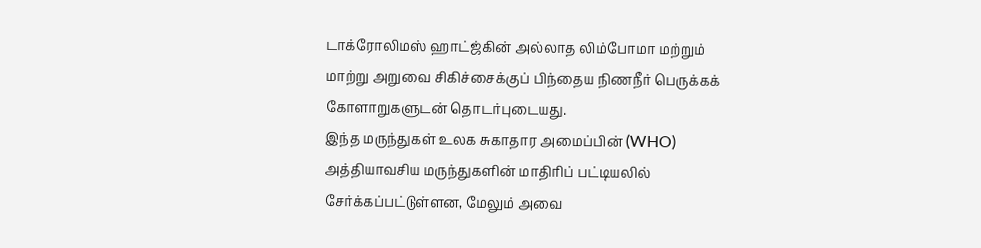டாக்ரோலிமஸ் ஹாட்ஜ்கின் அல்லாத லிம்போமா மற்றும் மாற்று அறுவை சிகிச்சைக்குப் பிந்தைய நிணநீர் பெருக்கக் கோளாறுகளுடன் தொடர்புடையது.
இந்த மருந்துகள் உலக சுகாதார அமைப்பின் (WHO) அத்தியாவசிய மருந்துகளின் மாதிரிப் பட்டியலில் சேர்க்கப்பட்டுள்ளன, மேலும் அவை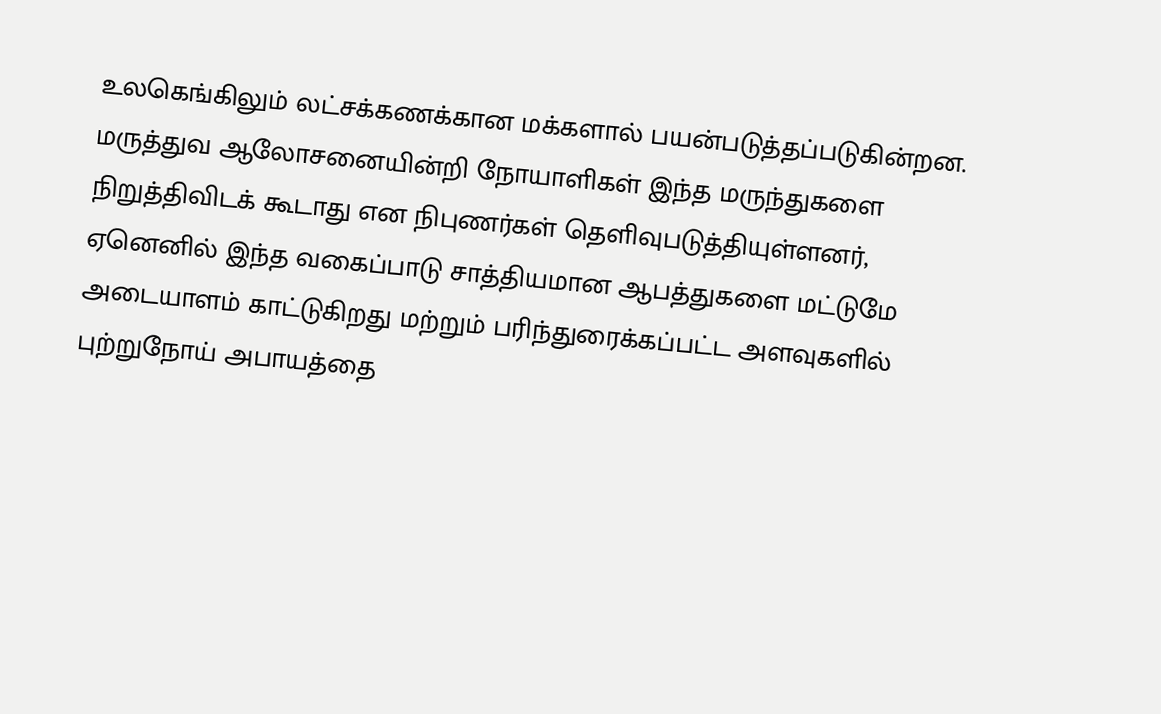உலகெங்கிலும் லட்சக்கணக்கான மக்களால் பயன்படுத்தப்படுகின்றன.
மருத்துவ ஆலோசனையின்றி நோயாளிகள் இந்த மருந்துகளை நிறுத்திவிடக் கூடாது என நிபுணர்கள் தெளிவுபடுத்தியுள்ளனர், ஏனெனில் இந்த வகைப்பாடு சாத்தியமான ஆபத்துகளை மட்டுமே அடையாளம் காட்டுகிறது மற்றும் பரிந்துரைக்கப்பட்ட அளவுகளில் புற்றுநோய் அபாயத்தை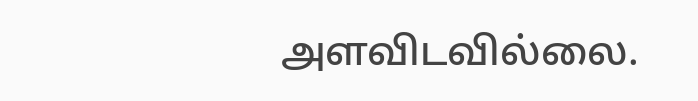அளவிடவில்லை.